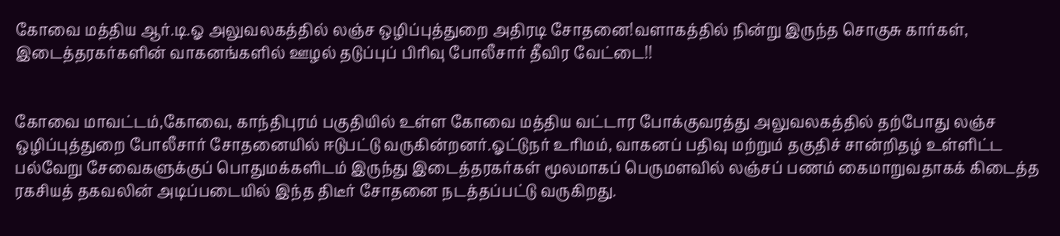கோவை மத்திய ஆர்.டி.ஓ அலுவலகத்தில் லஞ்ச ஒழிப்புத்துறை அதிரடி சோதனை!வளாகத்தில் நின்று இருந்த சொகுசு கார்கள், இடைத்தரகர்களின் வாகனங்களில் ஊழல் தடுப்புப் பிரிவு போலீசார் தீவிர வேட்டை!!


கோவை மாவட்டம்,கோவை, காந்திபுரம் பகுதியில் உள்ள கோவை மத்திய வட்டார போக்குவரத்து அலுவலகத்தில் தற்போது லஞ்ச ஒழிப்புத்துறை போலீசார் சோதனையில் ஈடுபட்டு வருகின்றனர்.ஓட்டுநர் உரிமம், வாகனப் பதிவு மற்றும் தகுதிச் சான்றிதழ் உள்ளிட்ட பல்வேறு சேவைகளுக்குப் பொதுமக்களிடம் இருந்து இடைத்தரகர்கள் மூலமாகப் பெருமளவில் லஞ்சப் பணம் கைமாறுவதாகக் கிடைத்த ரகசியத் தகவலின் அடிப்படையில் இந்த திடீர் சோதனை நடத்தப்பட்டு வருகிறது.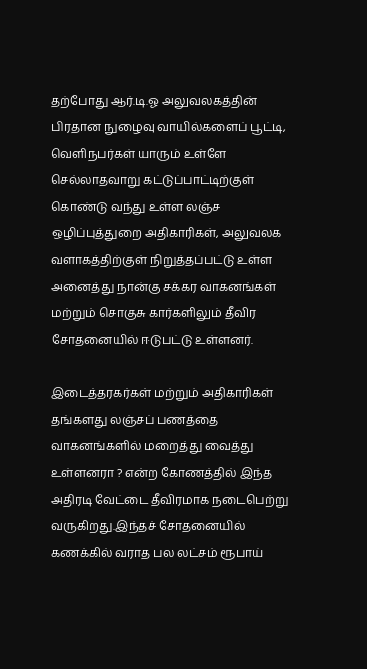தற்போது ஆர்.டி.ஓ அலுவலகத்தின் பிரதான நுழைவு வாயில்களைப் பூட்டி, வெளிநபர்கள் யாரும் உள்ளே செல்லாதவாறு கட்டுப்பாட்டிற்குள் கொண்டு வந்து உள்ள லஞ்ச ஒழிப்புத்துறை அதிகாரிகள், அலுவலக வளாகத்திற்குள் நிறுத்தப்பட்டு உள்ள அனைத்து நான்கு சக்கர வாகனங்கள் மற்றும் சொகுசு கார்களிலும் தீவிர சோதனையில் ஈடுபட்டு உள்ளனர்.

இடைத்தரகர்கள் மற்றும் அதிகாரிகள் தங்களது லஞ்சப் பணத்தை வாகனங்களில் மறைத்து வைத்து உள்ளனரா ? என்ற கோணத்தில் இந்த அதிரடி வேட்டை தீவிரமாக நடைபெற்று வருகிறது.இந்தச் சோதனையில் கணக்கில் வராத பல லட்சம் ரூபாய்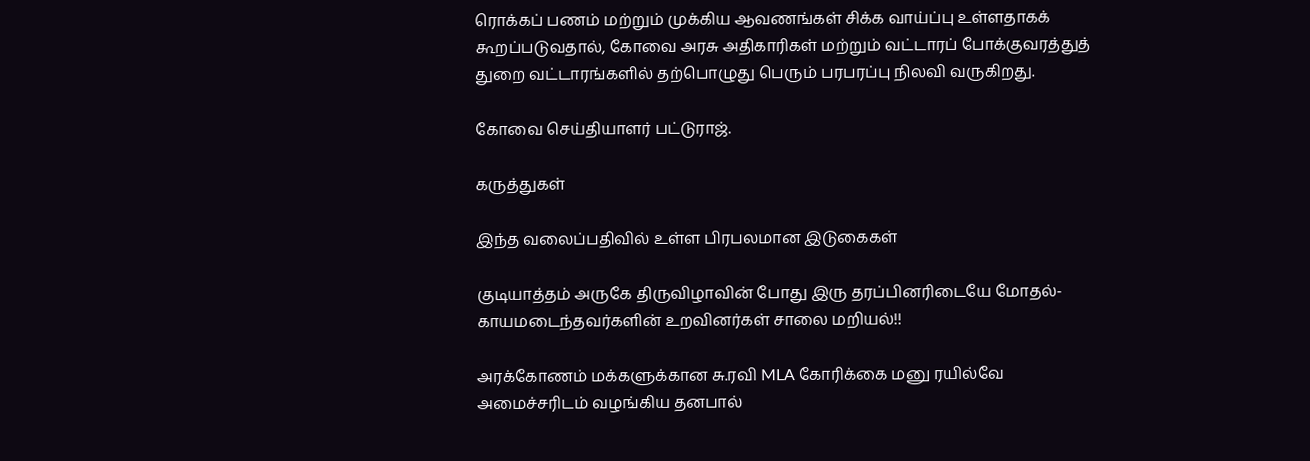ரொக்கப் பணம் மற்றும் முக்கிய ஆவணங்கள் சிக்க வாய்ப்பு உள்ளதாகக் கூறப்படுவதால், கோவை அரசு அதிகாரிகள் மற்றும் வட்டாரப் போக்குவரத்துத் துறை வட்டாரங்களில் தற்பொழுது பெரும் பரபரப்பு நிலவி வருகிறது.

கோவை செய்தியாளர் பட்டுராஜ்.

கருத்துகள்

இந்த வலைப்பதிவில் உள்ள பிரபலமான இடுகைகள்

குடியாத்தம் அருகே திருவிழாவின் போது இரு தரப்பினரிடையே மோதல்- காயமடைந்தவர்களின் உறவினர்கள் சாலை மறியல்!!

அரக்கோணம் மக்களுக்கான சு.ரவி MLA கோரிக்கை மனு ரயில்வே அமைச்சரிடம் வழங்கிய தனபால்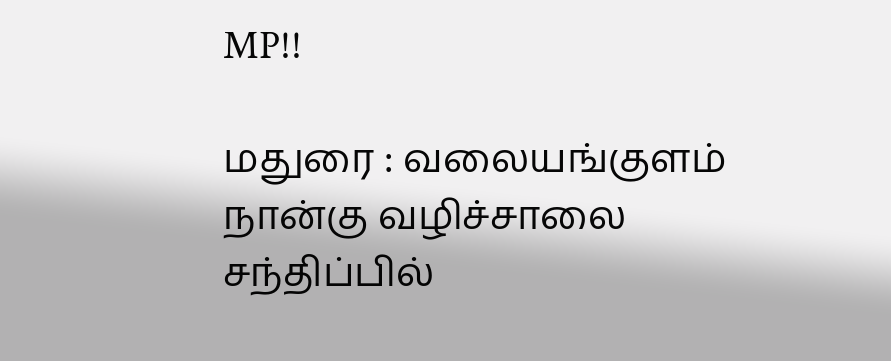MP!!

மதுரை : வலையங்குளம் நான்கு வழிச்சாலை சந்திப்பில்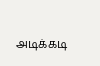அடிக்கடி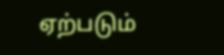ஏற்படும்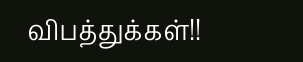விபத்துக்கள்!!